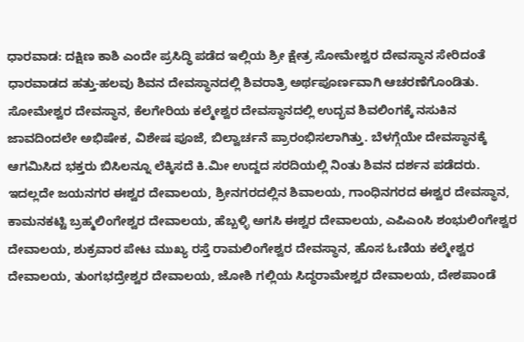ಧಾರವಾಡ: ದಕ್ಷಿಣ ಕಾಶಿ ಎಂದೇ ಪ್ರಸಿದ್ಧಿ ಪಡೆದ ಇಲ್ಲಿಯ ಶ್ರೀ ಕ್ಷೇತ್ರ ಸೋಮೇಶ್ವರ ದೇವಸ್ಥಾನ ಸೇರಿದಂತೆ ಧಾರವಾಡದ ಹತ್ತು-ಹಲವು ಶಿವನ ದೇವಸ್ಥಾನದಲ್ಲಿ ಶಿವರಾತ್ರಿ ಅರ್ಥಪೂರ್ಣವಾಗಿ ಆಚರಣೆಗೊಂಡಿತು.
ಸೋಮೇಶ್ವರ ದೇವಸ್ಥಾನ, ಕೆಲಗೇರಿಯ ಕಲ್ಮೇಶ್ವರ ದೇವಸ್ಥಾನದಲ್ಲಿ ಉದ್ಭವ ಶಿವಲಿಂಗಕ್ಕೆ ನಸುಕಿನ ಜಾವದಿಂದಲೇ ಅಭಿಷೇಕ, ವಿಶೇಷ ಪೂಜೆ, ಬಿಲ್ವಾರ್ಚನೆ ಪ್ರಾರಂಭಿಸಲಾಗಿತ್ತು. ಬೆಳಗ್ಗೆಯೇ ದೇವಸ್ಥಾನಕ್ಕೆ ಆಗಮಿಸಿದ ಭಕ್ತರು ಬಿಸಿಲನ್ನೂ ಲೆಕ್ಕಿಸದೆ ಕಿ.ಮೀ ಉದ್ದದ ಸರದಿಯಲ್ಲಿ ನಿಂತು ಶಿವನ ದರ್ಶನ ಪಡೆದರು. ಇದಲ್ಲದೇ ಜಯನಗರ ಈಶ್ವರ ದೇವಾಲಯ, ಶ್ರೀನಗರದಲ್ಲಿನ ಶಿವಾಲಯ, ಗಾಂಧಿನಗರದ ಈಶ್ವರ ದೇವಸ್ಥಾನ, ಕಾಮನಕಟ್ಟಿ ಬ್ರಹ್ಮಲಿಂಗೇಶ್ವರ ದೇವಾಲಯ, ಹೆಬ್ಬಳ್ಳಿ ಅಗಸಿ ಈಶ್ವರ ದೇವಾಲಯ, ಎಪಿಎಂಸಿ ಶಂಭುಲಿಂಗೇಶ್ವರ ದೇವಾಲಯ, ಶುಕ್ರವಾರ ಪೇಟ ಮುಖ್ಯ ರಸ್ತೆ ರಾಮಲಿಂಗೇಶ್ವರ ದೇವಸ್ಥಾನ, ಹೊಸ ಓಣಿಯ ಕಲ್ಮೇಶ್ವರ ದೇವಾಲಯ, ತುಂಗಭದ್ರೇಶ್ವರ ದೇವಾಲಯ, ಜೋಶಿ ಗಲ್ಲಿಯ ಸಿದ್ಧರಾಮೇಶ್ವರ ದೇವಾಲಯ, ದೇಶಪಾಂಡೆ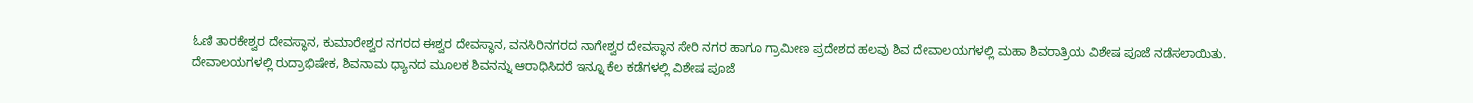ಓಣಿ ತಾರಕೇಶ್ವರ ದೇವಸ್ಥಾನ, ಕುಮಾರೇಶ್ವರ ನಗರದ ಈಶ್ವರ ದೇವಸ್ಥಾನ, ವನಸಿರಿನಗರದ ನಾಗೇಶ್ವರ ದೇವಸ್ಥಾನ ಸೇರಿ ನಗರ ಹಾಗೂ ಗ್ರಾಮೀಣ ಪ್ರದೇಶದ ಹಲವು ಶಿವ ದೇವಾಲಯಗಳಲ್ಲಿ ಮಹಾ ಶಿವರಾತ್ರಿಯ ವಿಶೇಷ ಪೂಜೆ ನಡೆಸಲಾಯಿತು.
ದೇವಾಲಯಗಳಲ್ಲಿ ರುದ್ರಾಭಿಷೇಕ, ಶಿವನಾಮ ಧ್ಯಾನದ ಮೂಲಕ ಶಿವನನ್ನು ಆರಾಧಿಸಿದರೆ ಇನ್ನೂ ಕೆಲ ಕಡೆಗಳಲ್ಲಿ ವಿಶೇಷ ಪೂಜೆ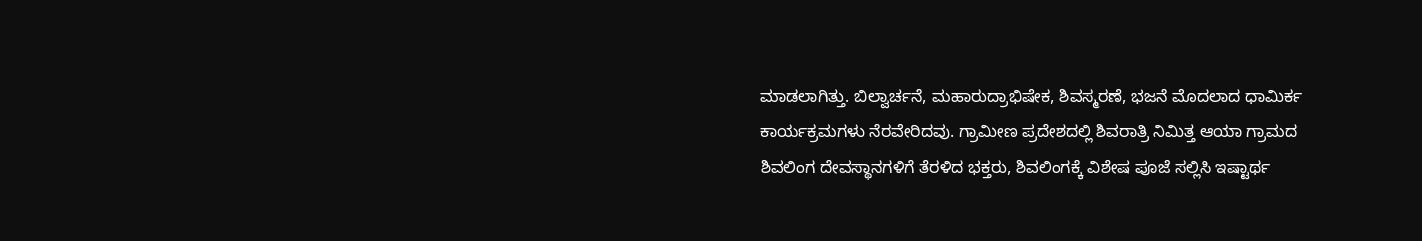ಮಾಡಲಾಗಿತ್ತು. ಬಿಲ್ವಾರ್ಚನೆ, ಮಹಾರುದ್ರಾಭಿಷೇಕ, ಶಿವಸ್ಮರಣೆ, ಭಜನೆ ಮೊದಲಾದ ಧಾಮಿರ್ಕ ಕಾರ್ಯಕ್ರಮಗಳು ನೆರವೇರಿದವು. ಗ್ರಾಮೀಣ ಪ್ರದೇಶದಲ್ಲಿ ಶಿವರಾತ್ರಿ ನಿಮಿತ್ತ ಆಯಾ ಗ್ರಾಮದ ಶಿವಲಿಂಗ ದೇವಸ್ಥಾನಗಳಿಗೆ ತೆರಳಿದ ಭಕ್ತರು, ಶಿವಲಿಂಗಕ್ಕೆ ವಿಶೇಷ ಪೂಜೆ ಸಲ್ಲಿಸಿ ಇಷ್ಟಾರ್ಥ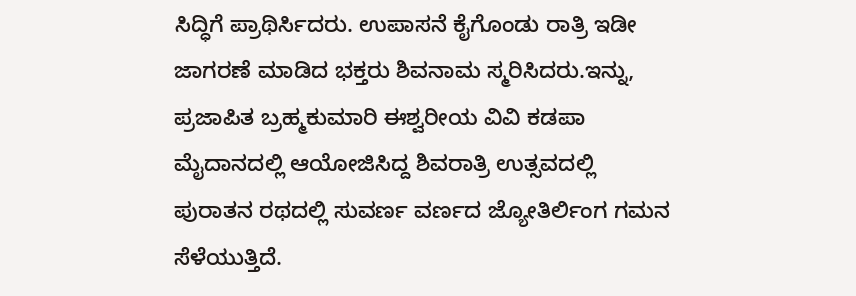ಸಿದ್ಧಿಗೆ ಪ್ರಾಥಿರ್ಸಿದರು. ಉಪಾಸನೆ ಕೈಗೊಂಡು ರಾತ್ರಿ ಇಡೀ ಜಾಗರಣೆ ಮಾಡಿದ ಭಕ್ತರು ಶಿವನಾಮ ಸ್ಮರಿಸಿದರು.ಇನ್ನು, ಪ್ರಜಾಪಿತ ಬ್ರಹ್ಮಕುಮಾರಿ ಈಶ್ವರೀಯ ವಿವಿ ಕಡಪಾ ಮೈದಾನದಲ್ಲಿ ಆಯೋಜಿಸಿದ್ದ ಶಿವರಾತ್ರಿ ಉತ್ಸವದಲ್ಲಿ ಪುರಾತನ ರಥದಲ್ಲಿ ಸುವರ್ಣ ವರ್ಣದ ಜ್ಯೋತಿರ್ಲಿಂಗ ಗಮನ ಸೆಳೆಯುತ್ತಿದೆ.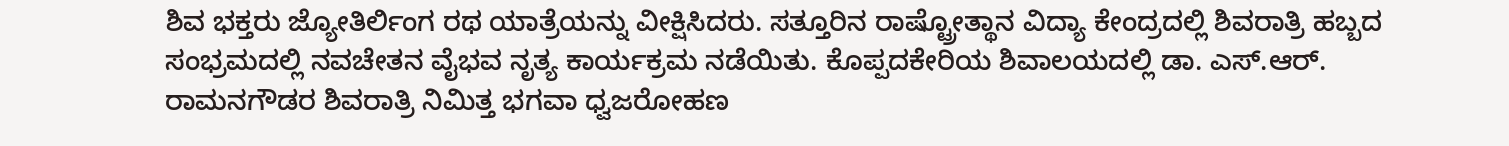ಶಿವ ಭಕ್ತರು ಜ್ಯೋತಿರ್ಲಿಂಗ ರಥ ಯಾತ್ರೆಯನ್ನು ವೀಕ್ಷಿಸಿದರು. ಸತ್ತೂರಿನ ರಾಷ್ಟ್ರೋತ್ಥಾನ ವಿದ್ಯಾ ಕೇಂದ್ರದಲ್ಲಿ ಶಿವರಾತ್ರಿ ಹಬ್ಬದ ಸಂಭ್ರಮದಲ್ಲಿ ನವಚೇತನ ವೈಭವ ನೃತ್ಯ ಕಾರ್ಯಕ್ರಮ ನಡೆಯಿತು. ಕೊಪ್ಪದಕೇರಿಯ ಶಿವಾಲಯದಲ್ಲಿ ಡಾ. ಎಸ್.ಆರ್. ರಾಮನಗೌಡರ ಶಿವರಾತ್ರಿ ನಿಮಿತ್ತ ಭಗವಾ ಧ್ವಜರೋಹಣ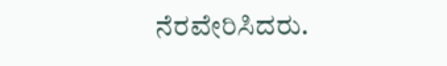ನೆರವೇರಿಸಿದರು.